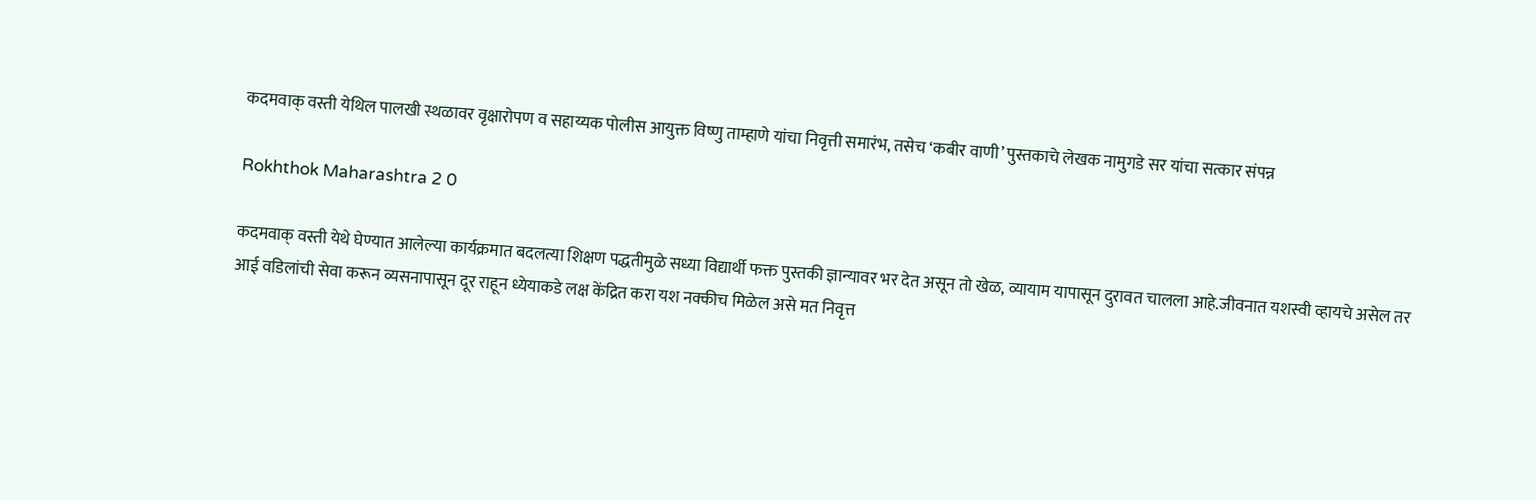कदमवाक् वस्ती येथिल पालखी स्थळावर वृक्षारोपण व सहाय्यक पोलीस आयुक्त विष्णु ताम्हाणे यांचा निवृत्ती समारंभ, तसेच ‘कबीर वाणी’ पुस्तकाचे लेखक नामुगडे सर यांचा सत्कार संपन्न

Rokhthok Maharashtra 2 0

कदमवाक् वस्ती येथे घेण्यात आलेल्या कार्यक्रमात बदलत्या शिक्षण पद्धतीमुळे सध्या विद्यार्थी फक्त पुस्तकी ज्ञान्यावर भर देत असून तो खेळ, व्यायाम यापासून दुरावत चालला आहे.जीवनात यशस्वी व्हायचे असेल तर आई वडिलांची सेवा करून व्यसनापासून दूर राहून ध्येयाकडे लक्ष केंद्रित करा यश नक्कीच मिळेल असे मत निवृत्त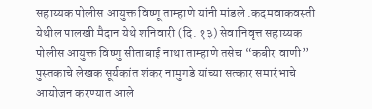सहाय्यक पोलीस आयुक्त विष्णू ताम्हाणे यांनी मांडले .कदमवाकवस्ती येथील पालखी मैदान येथे शनिवारी (दि. १३) सेवानिवृत्त सहाय्यक पोलीस आयुक्त विष्णु सीताबाई नाथा ताम्हाणे तसेच “कबीर वाणी” पुस्तकाचे लेखक सूर्यकांत शंकर नामुगडे यांच्या सत्कार समारंभाचे आयोजन करण्यात आले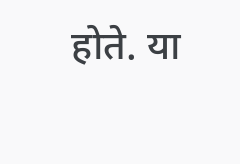होते. या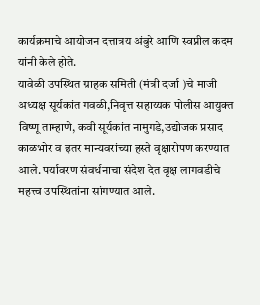कार्यक्रमाचे आयोजन दत्तात्रय अंबुरे आणि स्वप्नील कदम यांनी केले होते.
यावेळी उपस्थित ग्राहक समिती (मंत्री दर्जा )चे माजी अध्यक्ष सूर्यकांत गवळी,निवृत्त सहाय्यक पोलीस आयुक्त विष्णू ताम्हाणे, कवी सूर्यकांत नामुगडे,उद्योजक प्रसाद काळभोर व इतर मान्यवरांच्या हस्ते वृक्षारोपण करण्यात आले. पर्यावरण संवर्धनाचा संदेश देत वृक्ष लागवडीचे महत्त्व उपस्थितांना सांगण्यात आले.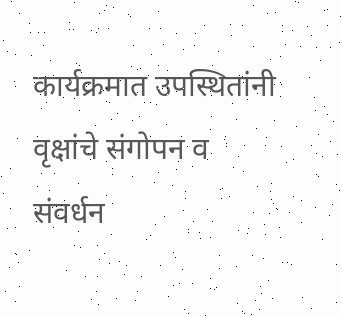कार्यक्रमात उपस्थितांनी वृक्षांचे संगोपन व संवर्धन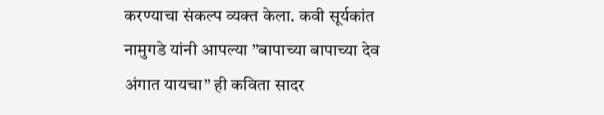करण्याचा संकल्प व्यक्त केला. कवी सूर्यकांत नामुगडे यांनी आपल्या ”बापाच्या बापाच्या देव अंगात यायचा” ही कविता सादर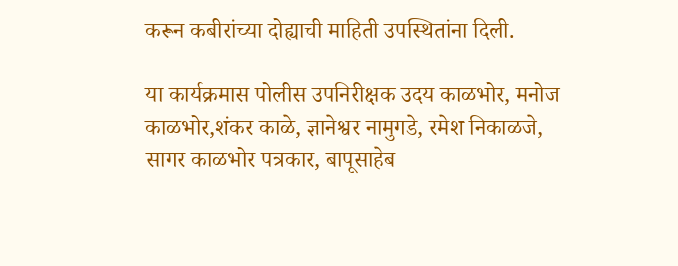करून कबीरांच्या दोह्याची माहिती उपस्थितांना दिली.

या कार्यक्रमास पोलीस उपनिरीक्षक उदय काळभोर, मनोज काळभोर,शंकर काळे, ज्ञानेश्वर नामुगडे, रमेश निकाळजे, सागर काळभोर पत्रकार, बापूसाहेब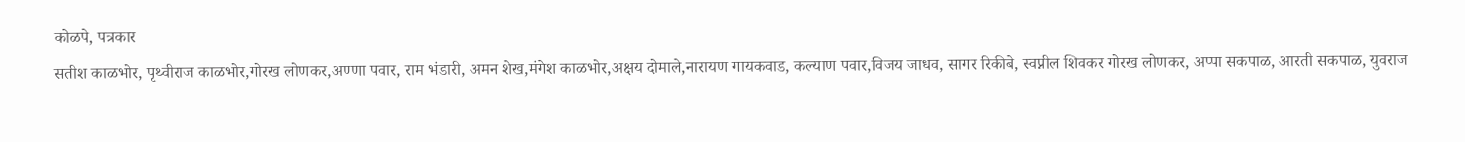कोळपे, पत्रकार
सतीश काळभोर, पृथ्वीराज काळभोर,गोरख लोणकर,अण्णा पवार, राम भंडारी, अमन शेख,मंगेश काळभोर,अक्षय दोमाले,नारायण गायकवाड, कल्याण पवार,विजय जाधव, सागर रिकीबे, स्वप्नील शिवकर गोरख लोणकर, अप्पा सकपाळ, आरती सकपाळ, युवराज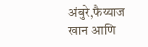अंबुरे,फैय्याज खान आणि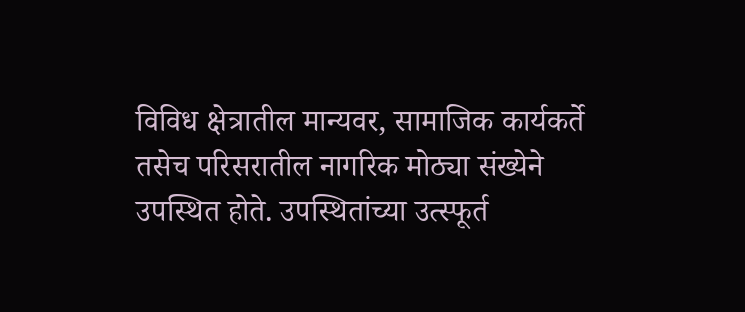विविध क्षेत्रातील मान्यवर, सामाजिक कार्यकर्ते तसेच परिसरातील नागरिक मोठ्या संख्येने उपस्थित होते. उपस्थितांच्या उत्स्फूर्त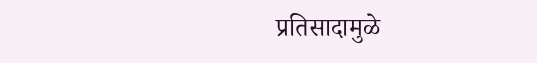प्रतिसादामुळे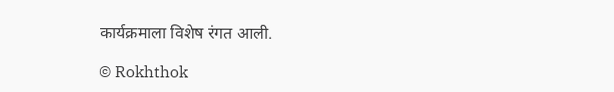कार्यक्रमाला विशेष रंगत आली.

© Rokhthok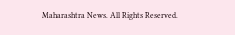Maharashtra News. All Rights Reserved.